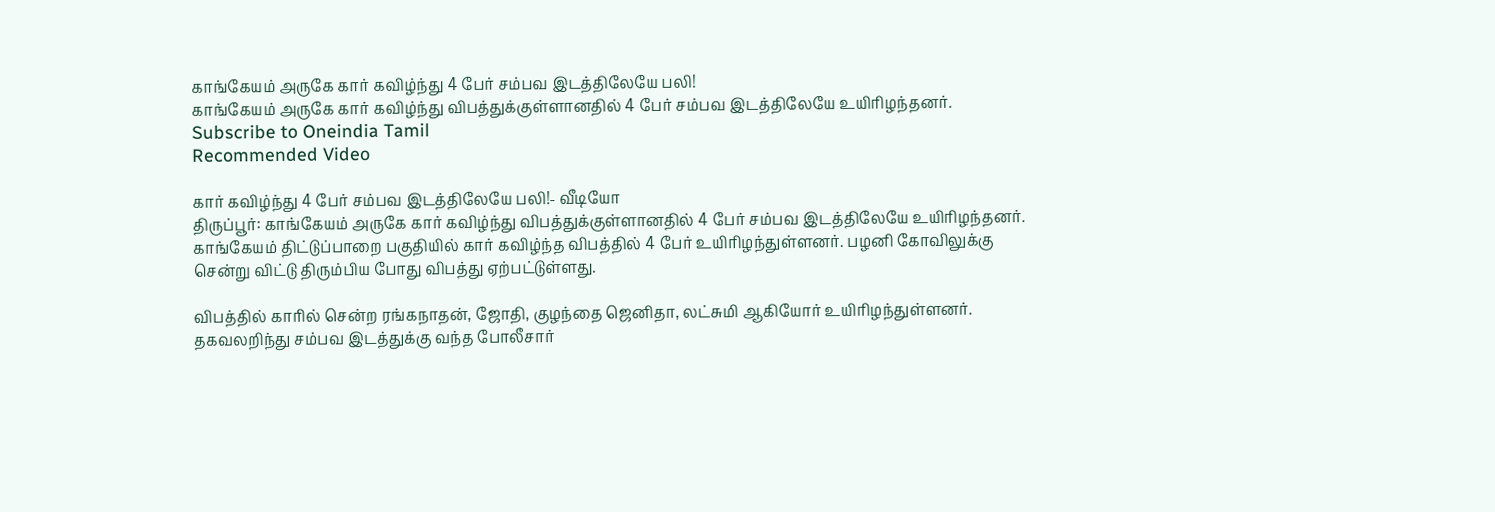காங்கேயம் அருகே கார் கவிழ்ந்து 4 பேர் சம்பவ இடத்திலேயே பலி!
காங்கேயம் அருகே கார் கவிழ்ந்து விபத்துக்குள்ளானதில் 4 பேர் சம்பவ இடத்திலேயே உயிரிழந்தனர்.
Subscribe to Oneindia Tamil
Recommended Video

கார் கவிழ்ந்து 4 பேர் சம்பவ இடத்திலேயே பலி!- வீடியோ
திருப்பூர்: காங்கேயம் அருகே கார் கவிழ்ந்து விபத்துக்குள்ளானதில் 4 பேர் சம்பவ இடத்திலேயே உயிரிழந்தனர்.
காங்கேயம் திட்டுப்பாறை பகுதியில் கார் கவிழ்ந்த விபத்தில் 4 பேர் உயிரிழந்துள்ளனர். பழனி கோவிலுக்கு சென்று விட்டு திரும்பிய போது விபத்து ஏற்பட்டுள்ளது.

விபத்தில் காரில் சென்ற ரங்கநாதன், ஜோதி, குழந்தை ஜெனிதா, லட்சுமி ஆகியோர் உயிரிழந்துள்ளனர். தகவலறிந்து சம்பவ இடத்துக்கு வந்த போலீசார்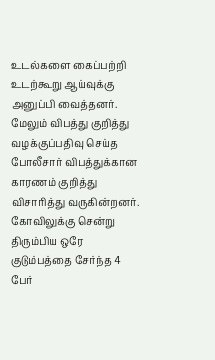உடல்களை கைப்பற்றி உடற்கூறு ஆய்வுக்கு அனுப்பி வைத்தனர்.
மேலும் விபத்து குறித்து வழக்குப்பதிவு செய்த போலீசார் விபத்துக்கான காரணம் குறித்து விசாரித்து வருகின்றனர். கோவிலுக்கு சென்று திரும்பிய ஒரே குடும்பத்தை சேர்ந்த 4 பேர்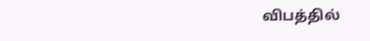விபத்தில்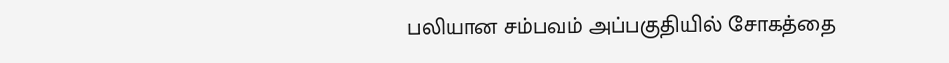பலியான சம்பவம் அப்பகுதியில் சோகத்தை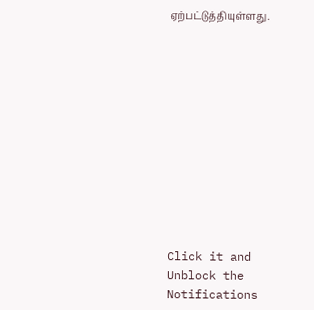ஏற்பட்டுத்தியுள்ளது.












Click it and Unblock the Notifications